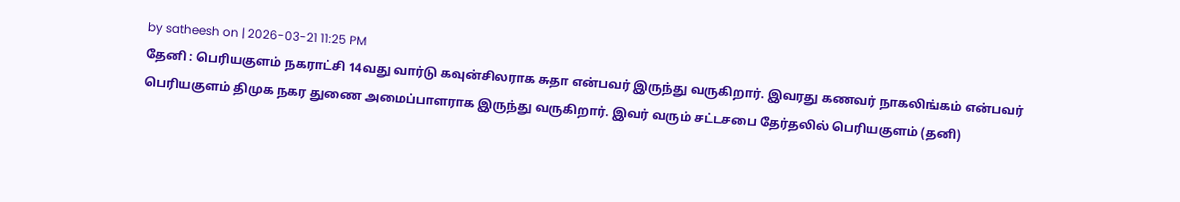by satheesh on | 2026-03-21 11:25 PM
தேனி : பெரியகுளம் நகராட்சி 14வது வார்டு கவுன்சிலராக சுதா என்பவர் இருந்து வருகிறார். இவரது கணவர் நாகலிங்கம் என்பவர் பெரியகுளம் திமுக நகர துணை அமைப்பாளராக இருந்து வருகிறார். இவர் வரும் சட்டசபை தேர்தலில் பெரியகுளம் (தனி)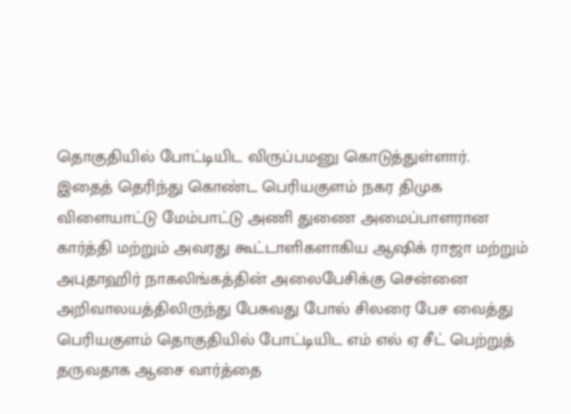தொகுதியில் போட்டியிட விருப்பமனு கொடுத்துள்ளார்.
இதைத் தெரிந்து கொண்ட பெரியகுளம் நகர திமுக விளையாட்டு மேம்பாட்டு அணி துணை அமைப்பாளரான கார்த்தி மற்றும் அவரது கூட்டாளிகளாகிய ஆஷிக் ராஜா மற்றும் அபுதாஹிர் நாகலிங்கத்தின் அலைபேசிக்கு சென்னை அறிவாலயத்திலிருந்து பேசுவது போல் சிலரை பேச வைத்து பெரியகுளம் தொகுதியில் போட்டியிட எம் எல் ஏ சீட் பெற்றுத் தருவதாக ஆசை வார்த்தை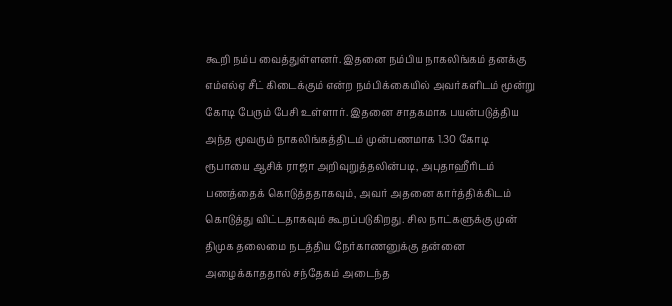கூறி நம்ப வைத்துள்ளனர். இதனை நம்பிய நாகலிங்கம் தனக்கு எம்எல்ஏ சீட் கிடைக்கும் என்ற நம்பிக்கையில் அவர்களிடம் மூன்று கோடி பேரும் பேசி உள்ளார். இதனை சாதகமாக பயன்படுத்திய அந்த மூவரும் நாகலிங்கத்திடம் முன்பணமாக 1.30 கோடி ரூபாயை ஆசிக் ராஜா அறிவுறுத்தலின்படி, அபுதாஹீரிடம் பணத்தைக் கொடுத்ததாகவும், அவர் அதனை கார்த்திக்கிடம் கொடுத்து விட்டதாகவும் கூறப்படுகிறது. சில நாட்களுக்கு முன் திமுக தலைமை நடத்திய நேர்காணனுக்கு தன்னை அழைக்காததால் சந்தேகம் அடைந்த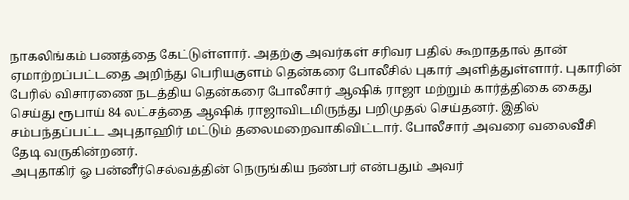நாகலிங்கம் பணத்தை கேட்டுள்ளார். அதற்கு அவர்கள் சரிவர பதில் கூறாததால் தான் ஏமாற்றப்பட்டதை அறிந்து பெரியகுளம் தென்கரை போலீசில் புகார் அளித்துள்ளார். புகாரின் பேரில் விசாரணை நடத்திய தென்கரை போலீசார் ஆஷிக் ராஜா மற்றும் கார்த்திகை கைது செய்து ரூபாய் 84 லட்சத்தை ஆஷிக் ராஜாவிடமிருந்து பறிமுதல் செய்தனர். இதில் சம்பந்தப்பட்ட அபுதாஹிர் மட்டும் தலைமறைவாகிவிட்டார். போலீசார் அவரை வலைவீசி தேடி வருகின்றனர்.
அபுதாகிர் ஓ பன்னீர்செல்வத்தின் நெருங்கிய நண்பர் என்பதும் அவர்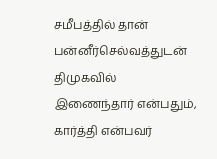சமீபத்தில் தான் பன்னீர்செல்வத்துடன் திமுகவில் இணைந்தார் என்பதும், கார்த்தி என்பவர்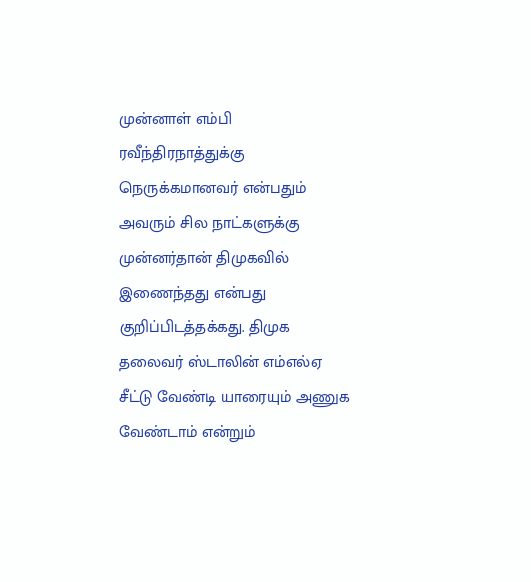முன்னாள் எம்பி ரவீந்திரநாத்துக்கு நெருக்கமானவர் என்பதும் அவரும் சில நாட்களுக்கு முன்னர்தான் திமுகவில் இணைந்தது என்பது குறிப்பிடத்தக்கது. திமுக தலைவர் ஸ்டாலின் எம்எல்ஏ சீட்டு வேண்டி யாரையும் அணுக வேண்டாம் என்றும்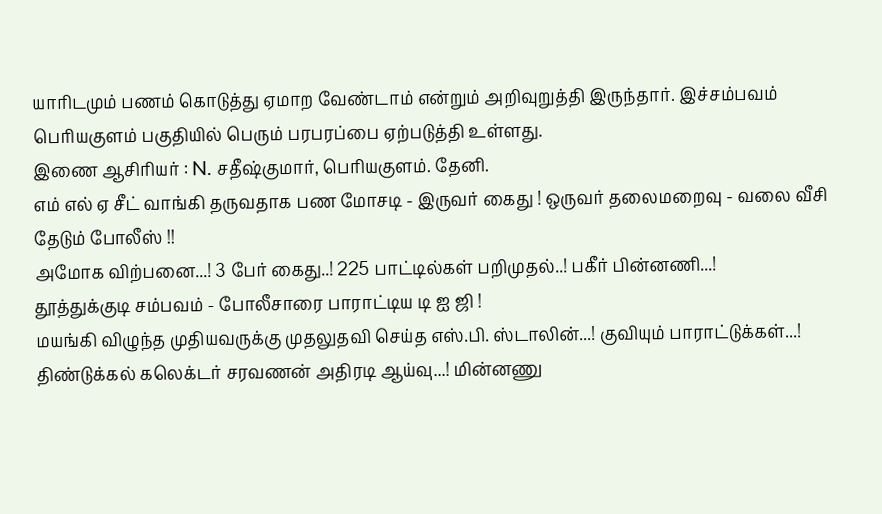யாரிடமும் பணம் கொடுத்து ஏமாற வேண்டாம் என்றும் அறிவுறுத்தி இருந்தார். இச்சம்பவம் பெரியகுளம் பகுதியில் பெரும் பரபரப்பை ஏற்படுத்தி உள்ளது.
இணை ஆசிரியர் : N. சதீஷ்குமார், பெரியகுளம். தேனி.
எம் எல் ஏ சீட் வாங்கி தருவதாக பண மோசடி - இருவர் கைது ! ஒருவர் தலைமறைவு - வலை வீசி தேடும் போலீஸ் !!
அமோக விற்பனை...! 3 பேர் கைது..! 225 பாட்டில்கள் பறிமுதல்..! பகீர் பின்னணி...!
தூத்துக்குடி சம்பவம் - போலீசாரை பாராட்டிய டி ஐ ஜி !
மயங்கி விழுந்த முதியவருக்கு முதலுதவி செய்த எஸ்.பி. ஸ்டாலின்...! குவியும் பாராட்டுக்கள்...!
திண்டுக்கல் கலெக்டர் சரவணன் அதிரடி ஆய்வு...! மின்னணு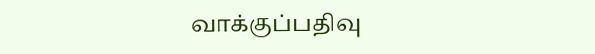வாக்குப்பதிவு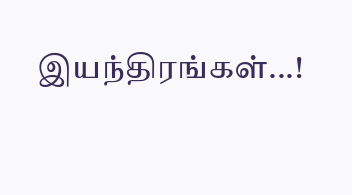இயந்திரங்கள்...!